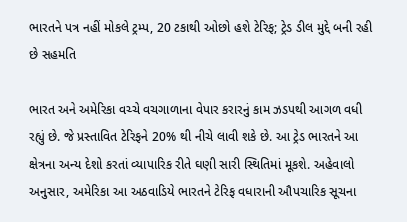ભારતને પત્ર નહીં મોકલે ટ્રમ્પ, 20 ટકાથી ઓછો હશે ટેરિફ; ટ્રેડ ડીલ મુદ્દે બની રહી છે સહમતિ

ભારત અને અમેરિકા વચ્ચે વચગાળાના વેપાર કરારનું કામ ઝડપથી આગળ વધી રહ્યું છે. જે પ્રસ્તાવિત ટેરિફને 20% થી નીચે લાવી શકે છે. આ ટ્રેડ ભારતને આ ક્ષેત્રના અન્ય દેશો કરતાં વ્યાપારિક રીતે ઘણી સારી સ્થિતિમાં મૂકશે. અહેવાલો અનુસાર, અમેરિકા આ અઠવાડિયે ભારતને ટેરિફ વધારાની ઔપચારિક સૂચના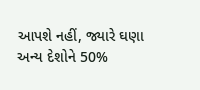આપશે નહીં, જ્યારે ઘણા અન્ય દેશોને 50%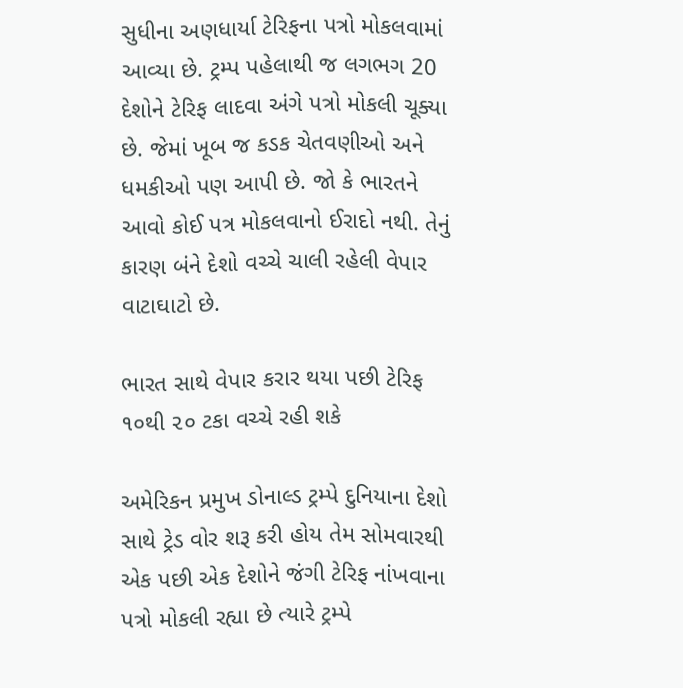સુધીના અણધાર્યા ટેરિફના પત્રો મોકલવામાં આવ્યા છે. ટ્રમ્પ પહેલાથી જ લગભગ 20 દેશોને ટેરિફ લાદવા અંગે પત્રો મોકલી ચૂક્યા છે. જેમાં ખૂબ જ કડક ચેતવણીઓ અને ધમકીઓ પણ આપી છે. જો કે ભારતને આવો કોઈ પત્ર મોકલવાનો ઈરાદો નથી. તેનું કારણ બંને દેશો વચ્ચે ચાલી રહેલી વેપાર વાટાઘાટો છે.

ભારત સાથે વેપાર કરાર થયા પછી ટેરિફ ૧૦થી ૨૦ ટકા વચ્ચે રહી શકે

અમેરિકન પ્રમુખ ડોનાલ્ડ ટ્રમ્પે દુનિયાના દેશો સાથે ટ્રેડ વોર શરૂ કરી હોય તેમ સોમવારથી એક પછી એક દેશોને જંગી ટેરિફ નાંખવાના પત્રો મોકલી રહ્યા છે ત્યારે ટ્રમ્પે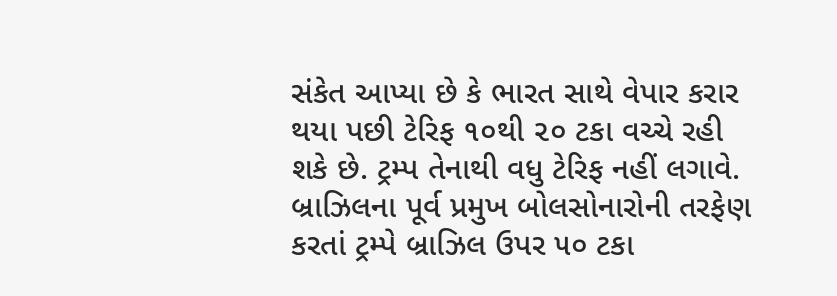સંકેત આપ્યા છે કે ભારત સાથે વેપાર કરાર થયા પછી ટેરિફ ૧૦થી ૨૦ ટકા વચ્ચે રહી શકે છે. ટ્રમ્પ તેનાથી વધુ ટેરિફ નહીં લગાવે. બ્રાઝિલના પૂર્વ પ્રમુખ બોલસોનારોની તરફેણ કરતાં ટ્રમ્પે બ્રાઝિલ ઉપર ૫૦ ટકા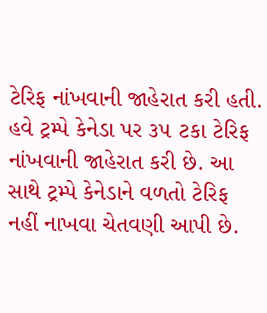ટેરિફ નાંખવાની જાહેરાત કરી હતી. હવે ટ્રમ્પે કેનેડા પર ૩૫ ટકા ટેરિફ નાંખવાની જાહેરાત કરી છે. આ સાથે ટ્રમ્પે કેનેડાને વળતો ટેરિફ નહીં નાખવા ચેતવણી આપી છે.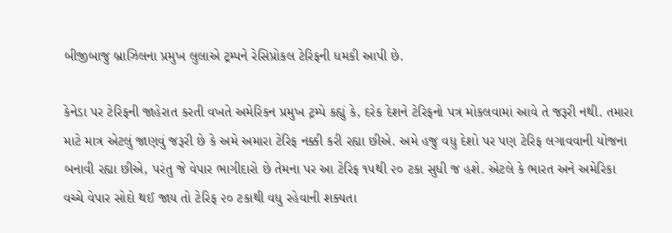બીજીબાજુ બ્રાઝિલના પ્રમુખ લુલાએ ટ્રમ્પને રેસિપ્રોકલ ટેરિફની ધમકી આપી છે.

કેનેડા પર ટેરિફની જાહેરાત કરતી વખતે અમેરિકન પ્રમુખ ટ્રમ્પે કહ્યું કે, દરેક દેશને ટેરિફનો પત્ર મોકલવામાં આવે તે જરૂરી નથી. તમારા માટે માત્ર એટલું જાણવું જરૂરી છે કે અમે અમારા ટેરિફ નક્કી કરી રહ્યા છીએ. અમે હજુ વધુ દેશો પર પણ ટેરિફ લગાવવાની યોજના બનાવી રહ્યા છીએ, પરંતુ જે વેપાર ભાગીદારો છે તેમના પર આ ટેરિફ ૧૫થી ૨૦ ટકા સુધી જ હશે. એટલે કે ભારત અને અમેરિકા વચ્ચે વેપાર સોદો થઈ જાય તો ટેરિફ ૨૦ ટકાથી વધુ રહેવાની શક્યતા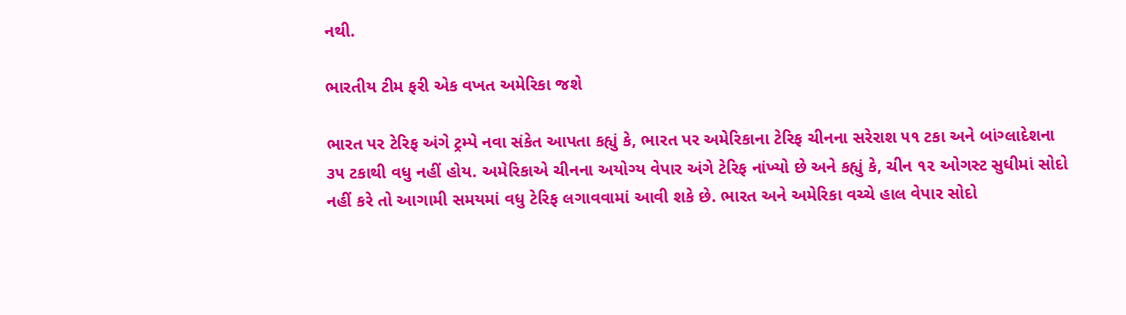નથી.

ભારતીય ટીમ ફરી એક વખત અમેરિકા જશે

ભારત પર ટેરિફ અંગે ટ્રમ્પે નવા સંકેત આપતા કહ્યું કે, ભારત પર અમેરિકાના ટેરિફ ચીનના સરેરાશ ૫૧ ટકા અને બાંગ્લાદેશના ૩૫ ટકાથી વધુ નહીં હોય. અમેરિકાએ ચીનના અયોગ્ય વેપાર અંગે ટેરિફ નાંખ્યો છે અને કહ્યું કે, ચીન ૧૨ ઓગસ્ટ સુધીમાં સોદો નહીં કરે તો આગામી સમયમાં વધુ ટેરિફ લગાવવામાં આવી શકે છે. ભારત અને અમેરિકા વચ્ચે હાલ વેપાર સોદો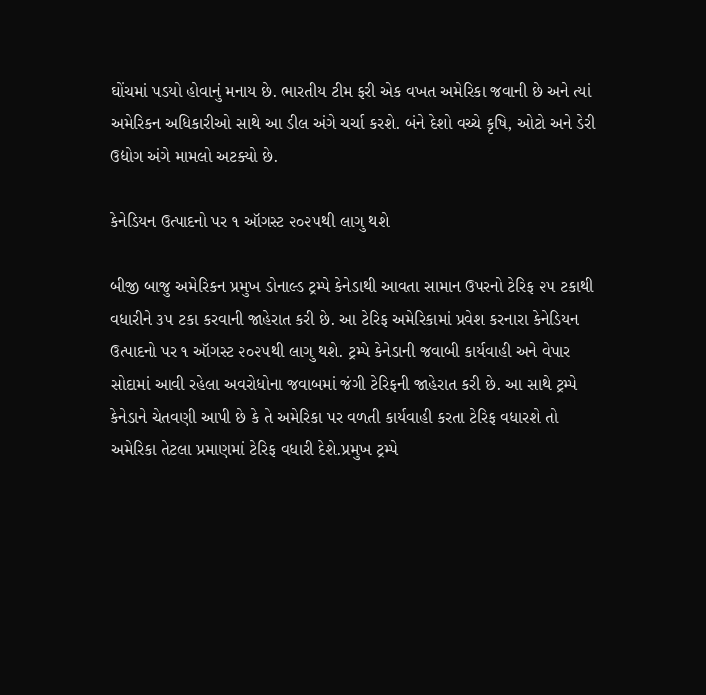ઘોંચમાં પડયો હોવાનું મનાય છે. ભારતીય ટીમ ફરી એક વખત અમેરિકા જવાની છે અને ત્યાં અમેરિકન અધિકારીઓ સાથે આ ડીલ અંગે ચર્ચા કરશે. બંને દેશો વચ્ચે કૃષિ, ઓટો અને ડેરી ઉદ્યોગ અંગે મામલો અટક્યો છે.

કેનેડિયન ઉત્પાદનો પર ૧ ઑગસ્ટ ૨૦૨૫થી લાગુ થશે

બીજી બાજુ અમેરિકન પ્રમુખ ડોનાલ્ડ ટ્રમ્પે કેનેડાથી આવતા સામાન ઉપરનો ટેરિફ ૨૫ ટકાથી વધારીને ૩૫ ટકા કરવાની જાહેરાત કરી છે. આ ટેરિફ અમેરિકામાં પ્રવેશ કરનારા કેનેડિયન ઉત્પાદનો પર ૧ ઑગસ્ટ ૨૦૨૫થી લાગુ થશે. ટ્રમ્પે કેનેડાની જવાબી કાર્યવાહી અને વેપાર સોદામાં આવી રહેલા અવરોધોના જવાબમાં જંગી ટેરિફની જાહેરાત કરી છે. આ સાથે ટ્રમ્પે કેનેડાને ચેતવણી આપી છે કે તે અમેરિકા પર વળતી કાર્યવાહી કરતા ટેરિફ વધારશે તો અમેરિકા તેટલા પ્રમાણમાં ટેરિફ વધારી દેશે.પ્રમુખ ટ્રમ્પે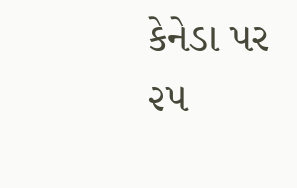કેનેડા પર ૨૫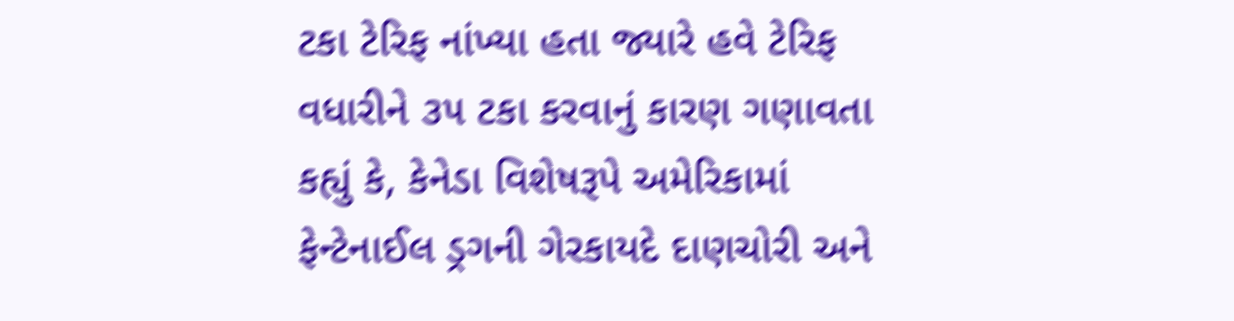ટકા ટેરિફ નાંખ્યા હતા જ્યારે હવે ટેરિફ વધારીને ૩૫ ટકા કરવાનું કારણ ગણાવતા કહ્યું કે, કેનેડા વિશેષરૂપે અમેરિકામાં ફેન્ટેનાઈલ ડ્રગની ગેરકાયદે દાણચોરી અને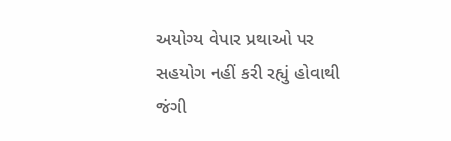અયોગ્ય વેપાર પ્રથાઓ પર સહયોગ નહીં કરી રહ્યું હોવાથી જંગી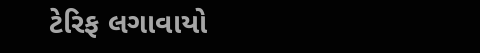ટેરિફ લગાવાયો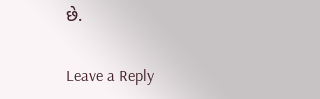છે.

Leave a Reply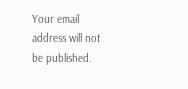Your email address will not be published.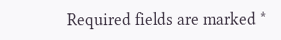Required fields are marked *